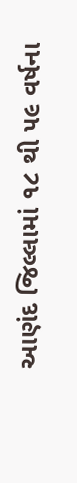આણંદ જિલ્લામાં ૧૮ થી ૫૯ વર્ષના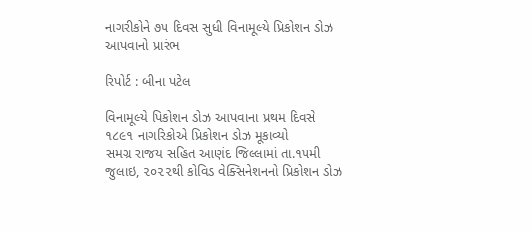નાગરીકોને ૭૫ દિવસ સુધી વિનામૂલ્યે પ્રિકોશન ડોઝ આપવાનો પ્રારંભ

રિપોર્ટ : બીના પટેલ

વિનામૂલ્યે પિકોશન ડોઝ આપવાના પ્રથમ દિવસે ૧૮૯૧ નાગરિકોએ પ્રિકોશન ડોઝ મૂકાવ્યો
સમગ્ર રાજય સહિત આણંદ જિલ્લામાં તા.૧૫મી જુલાઇ, ૨૦૨૨થી કોવિડ વેક્સિનેશનનો પ્રિકોશન ડોઝ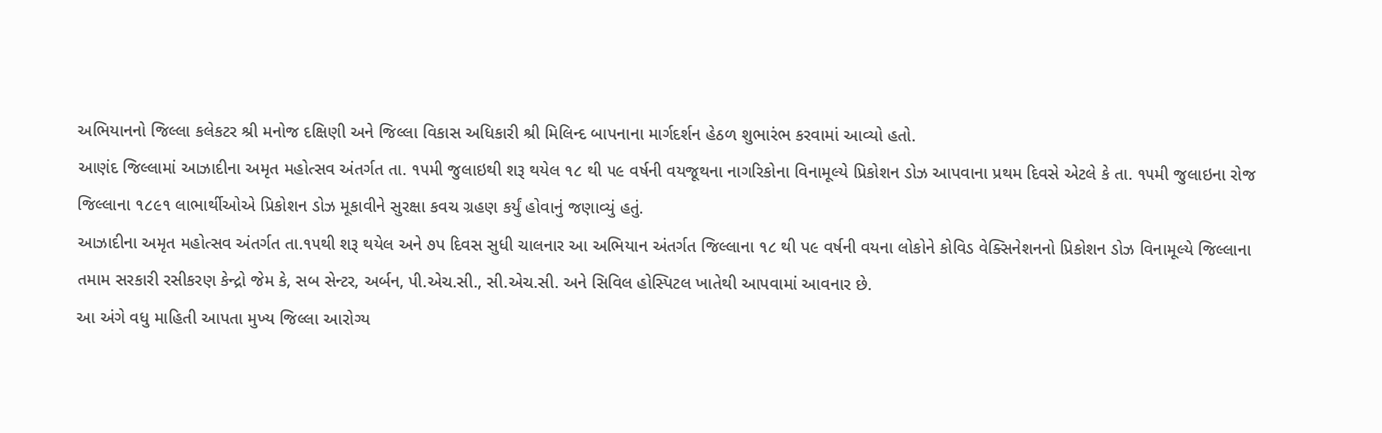અભિયાનનો જિલ્લા કલેકટર શ્રી મનોજ દક્ષિણી અને જિલ્લા વિકાસ અધિકારી શ્રી મિલિન્દ બાપનાના માર્ગદર્શન હેઠળ શુભારંભ કરવામાં આવ્યો હતો.
આણંદ જિલ્લામાં આઝાદીના અમૃત મહોત્સવ અંતર્ગત તા. ૧૫મી જુલાઇથી શરૂ થયેલ ૧૮ થી ૫૯ વર્ષની વયજૂથના નાગરિકોના વિનામૂલ્યે પ્રિકોશન ડોઝ આપવાના પ્રથમ દિવસે એટલે કે તા. ૧૫મી જુલાઇના રોજ જિલ્લાના ૧૮૯૧ લાભાર્થીઓએ પ્રિકોશન ડોઝ મૂકાવીને સુરક્ષા કવચ ગ્રહણ કર્યું હોવાનું જણાવ્યું હતું.
આઝાદીના અમૃત મહોત્સવ અંતર્ગત તા.૧૫થી શરૂ થયેલ અને ૭પ દિવસ સુધી ચાલનાર આ અભિયાન અંતર્ગત જિલ્લાના ૧૮ થી પ૯ વર્ષની વયના લોકોને કોવિડ વેક્સિનેશનનો પ્રિકોશન ડોઝ વિનામૂલ્યે જિલ્લાના તમામ સરકારી રસીકરણ કેન્દ્રો જેમ કે, સબ સેન્ટર, અર્બન, પી.એચ.સી., સી.એચ.સી. અને સિવિલ હોસ્પિટલ ખાતેથી આપવામાં આવનાર છે.
આ અંગે વધુ માહિતી આપતા મુખ્ય જિલ્લા આરોગ્ય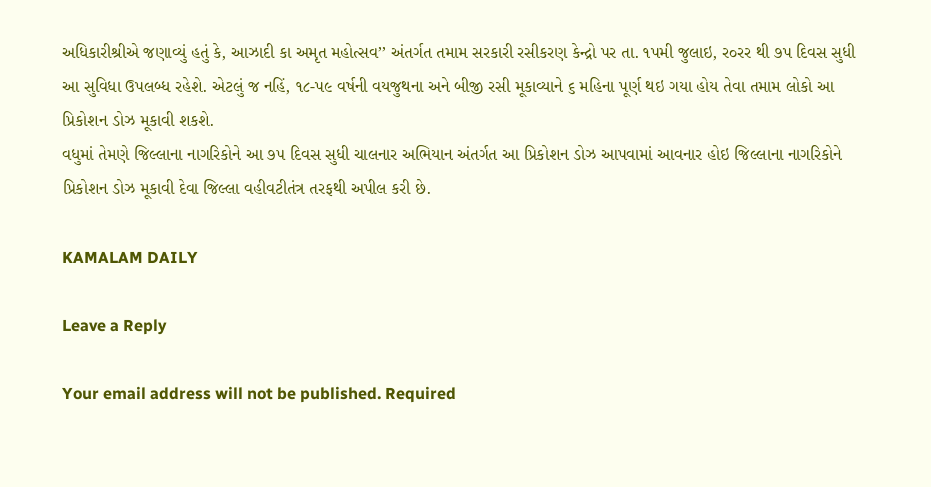અધિકારીશ્રીએ જણાવ્યું હતું કે, આઝાદી કા અમૃત મહોત્સવ’’ અંતર્ગત તમામ સરકારી રસીકરણ કેન્દ્રો પર તા. ૧પમી જુલાઇ, ર૦રર થી ૭પ દિવસ સુધી આ સુવિધા ઉપલબ્ધ રહેશે. એટલું જ નહિં, ૧૮-પ૯ વર્ષની વયજુથના અને બીજી રસી મૂકાવ્યાને ૬ મહિના પૂર્ણ થઇ ગયા હોય તેવા તમામ લોકો આ પ્રિકોશન ડોઝ મૂકાવી શકશે.
વધુમાં તેમણે જિલ્લાના નાગરિકોને આ ૭૫ દિવસ સુધી ચાલનાર અભિયાન અંતર્ગત આ પ્રિકોશન ડોઝ આપવામાં આવનાર હોઇ જિલ્લાના નાગરિકોને પ્રિકોશન ડોઝ મૂકાવી દેવા જિલ્લા વહીવટીતંત્ર તરફથી અપીલ કરી છે.

KAMALAM DAILY

Leave a Reply

Your email address will not be published. Required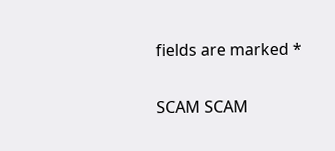fields are marked *

SCAM SCAM